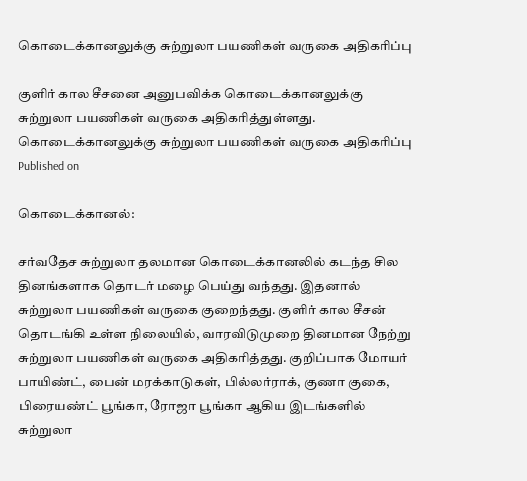கொடைக்கானலுக்கு சுற்றுலா பயணிகள் வருகை அதிகரிப்பு

குளிர் கால சீசனை அனுபவிக்க கொடைக்கானலுக்கு சுற்றுலா பயணிகள் வருகை அதிகரித்துள்ளது.
கொடைக்கானலுக்கு சுற்றுலா பயணிகள் வருகை அதிகரிப்பு
Published on

கொடைக்கானல்:

சர்வதேச சுற்றுலா தலமான கொடைக்கானலில் கடந்த சில தினங்களாக தொடர் மழை பெய்து வந்தது. இதனால் சுற்றுலா பயணிகள் வருகை குறைந்தது. குளிர் கால சீசன் தொடங்கி உள்ள நிலையில், வாரவிடுமுறை தினமான நேற்று சுற்றுலா பயணிகள் வருகை அதிகரித்தது. குறிப்பாக மோயர் பாயிண்ட், பைன் மரக்காடுகள், பில்லர்ராக், குணா குகை, பிரையண்ட் பூங்கா, ரோஜா பூங்கா ஆகிய இடங்களில் சுற்றுலா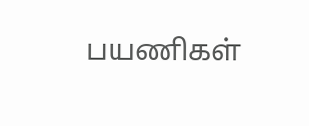பயணிகள்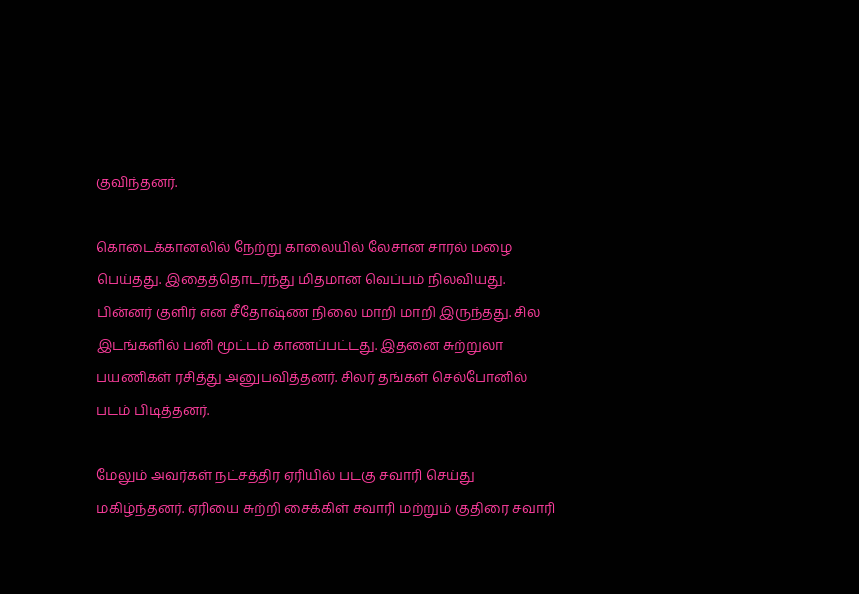குவிந்தனர்.

கொடைக்கானலில் நேற்று காலையில் லேசான சாரல் மழை பெய்தது. இதைத்தொடர்ந்து மிதமான வெப்பம் நிலவியது. பின்னர் குளிர் என சீதோஷ்ண நிலை மாறி மாறி இருந்தது. சில இடங்களில் பனி மூட்டம் காணப்பட்டது. இதனை சுற்றுலா பயணிகள் ரசித்து அனுபவித்தனர். சிலர் தங்கள் செல்போனில் படம் பிடித்தனர்.

மேலும் அவர்கள் நட்சத்திர ஏரியில் படகு சவாரி செய்து மகிழ்ந்தனர். ஏரியை சுற்றி சைக்கிள் சவாரி மற்றும் குதிரை சவாரி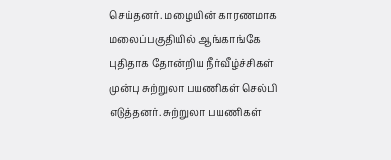செய்தனர். மழையின் காரணமாக மலைப்பகுதியில் ஆங்காங்கே புதிதாக தோன்றிய நீர்வீழ்ச்சிகள் முன்பு சுற்றுலா பயணிகள் செல்பி எடுத்தனர். சுற்றுலா பயணிகள்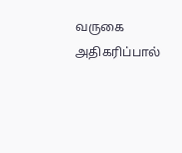வருகை அதிகரிப்பால்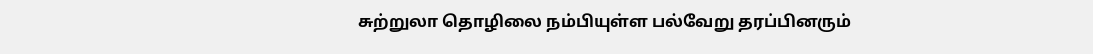சுற்றுலா தொழிலை நம்பியுள்ள பல்வேறு தரப்பினரும்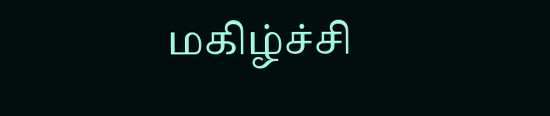மகிழ்ச்சி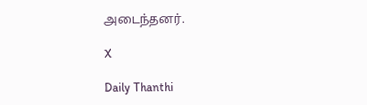அடைந்தனர்.

X

Daily Thanthi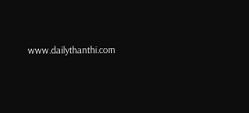www.dailythanthi.com